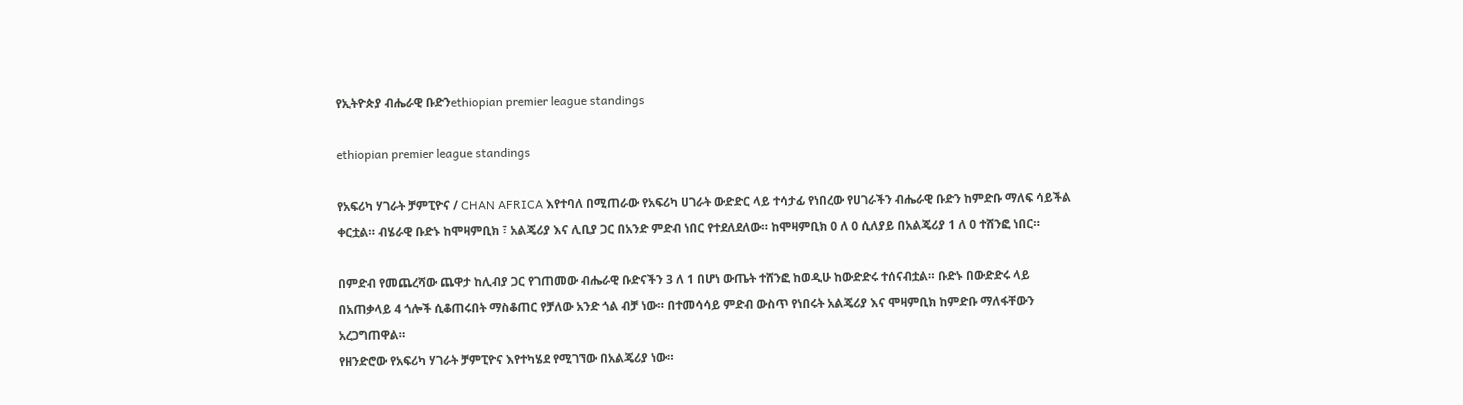የኢትዮጵያ ብሔራዊ ቡድንethiopian premier league standings

ethiopian premier league standings

የአፍሪካ ሃገራት ቻምፒዮና / CHAN AFRICA እየተባለ በሚጠራው የአፍሪካ ሀገራት ውድድር ላይ ተሳታፊ የነበረው የሀገራችን ብሔራዊ ቡድን ከምድቡ ማለፍ ሳይችል ቀርቷል። ብሄራዊ ቡድኑ ከሞዛምቢክ ፣ አልጄሪያ እና ሊቢያ ጋር በአንድ ምድብ ነበር የተደለደለው። ከሞዛምቢክ 0 ለ 0 ሲለያይ በአልጄሪያ 1 ለ 0 ተሸንፎ ነበር።

በምድብ የመጨረሻው ጨዋታ ከሊብያ ጋር የገጠመው ብሔራዊ ቡድናችን 3 ለ 1 በሆነ ውጤት ተሸንፎ ከወዲሁ ከውድድሩ ተሰናብቷል። ቡድኑ በውድድሩ ላይ በአጠቃላይ 4 ጎሎች ሲቆጠሩበት ማስቆጠር የቻለው አንድ ጎል ብቻ ነው። በተመሳሳይ ምድብ ውስጥ የነበሩት አልጄሪያ እና ሞዛምቢክ ከምድቡ ማለፋቸውን አረጋግጠዋል።
የዘንድሮው የአፍሪካ ሃገራት ቻምፒዮና እየተካሄደ የሚገኘው በአልጄሪያ ነው።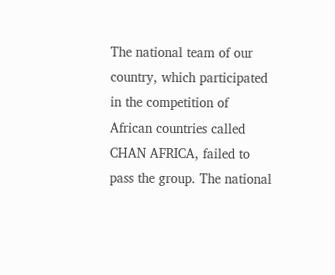The national team of our country, which participated in the competition of African countries called CHAN AFRICA, failed to pass the group. The national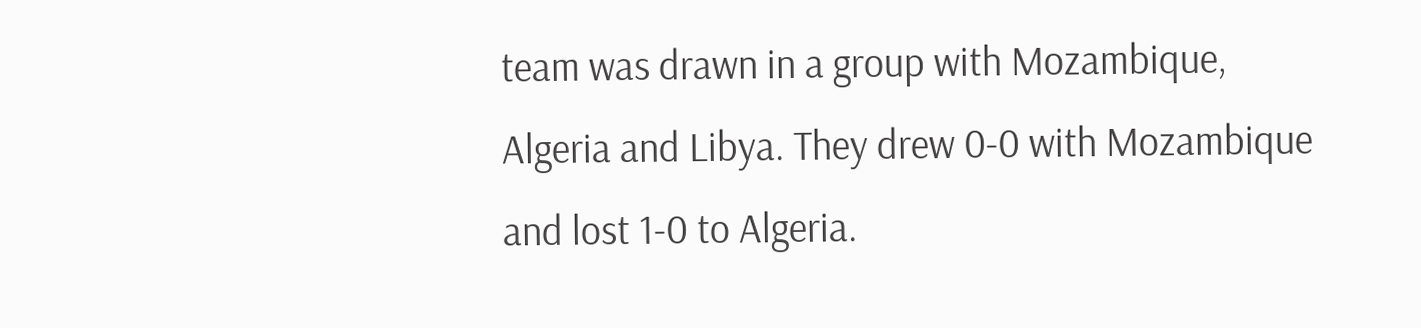team was drawn in a group with Mozambique, Algeria and Libya. They drew 0-0 with Mozambique and lost 1-0 to Algeria.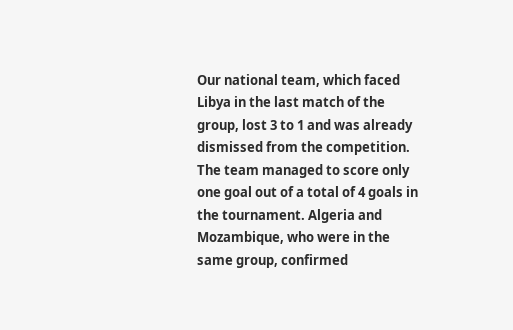Our national team, which faced Libya in the last match of the group, lost 3 to 1 and was already dismissed from the competition. The team managed to score only one goal out of a total of 4 goals in the tournament. Algeria and Mozambique, who were in the same group, confirmed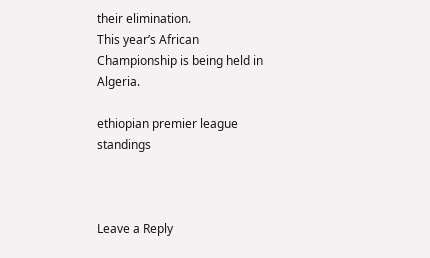their elimination.
This year’s African Championship is being held in Algeria.

ethiopian premier league standings



Leave a Reply